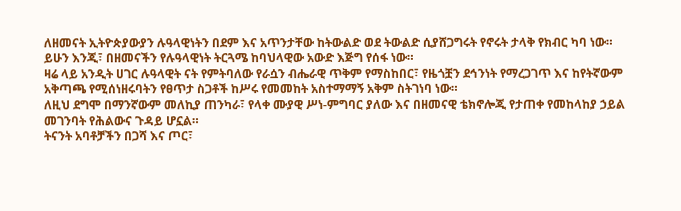ለዘመናት ኢትዮጵያውያን ሉዓላዊነትን በደም እና አጥንታቸው ከትውልድ ወደ ትውልድ ሲያሸጋግሩት የኖሩት ታላቅ የክብር ካባ ነው። ይሁን እንጂ፣ በዘመናችን የሉዓላዊነት ትርጓሜ ከባህላዊው አውድ እጅግ የሰፋ ነው።
ዛሬ ላይ አንዲት ሀገር ሉዓላዊት ናት የምትባለው የራሷን ብሔራዊ ጥቅም የማስከበር፣ የዜጎቿን ደኅንነት የማረጋገጥ እና ከየትኛውም አቅጣጫ የሚሰነዘሩባትን የፀጥታ ስጋቶች ከሥሩ የመመከት አስተማማኝ አቅም ስትገነባ ነው።
ለዚህ ደግሞ በማንኛውም መለኪያ ጠንካራ፣ የላቀ ሙያዊ ሥነ-ምግባር ያለው እና በዘመናዊ ቴክኖሎጂ የታጠቀ የመከላከያ ኃይል መገንባት የሕልውና ጉዳይ ሆኗል።
ትናንት አባቶቻችን በጋሻ እና ጦር፣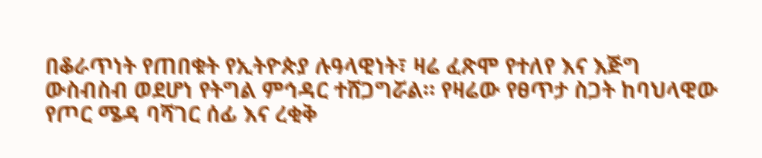በቆራጥነት የጠበቁት የኢትዮጵያ ሉዓላዊነት፣ ዛሬ ፈጽሞ የተለየ እና እጅግ ውስብስብ ወደሆነ የትግል ምኅዳር ተሸጋግሯል። የዛሬው የፀጥታ ስጋት ከባህላዊው የጦር ሜዳ ባሻገር ሰፊ እና ረቂቅ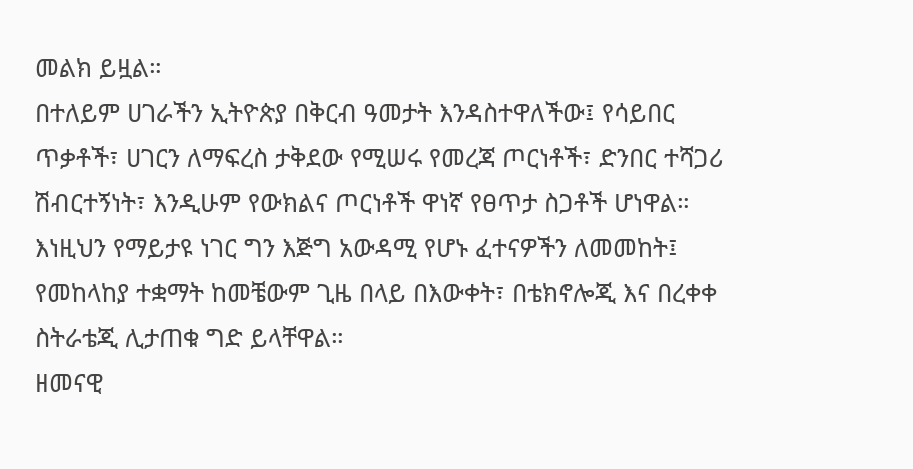መልክ ይዟል።
በተለይም ሀገራችን ኢትዮጵያ በቅርብ ዓመታት እንዳስተዋለችው፤ የሳይበር ጥቃቶች፣ ሀገርን ለማፍረስ ታቅደው የሚሠሩ የመረጃ ጦርነቶች፣ ድንበር ተሻጋሪ ሽብርተኝነት፣ እንዲሁም የውክልና ጦርነቶች ዋነኛ የፀጥታ ስጋቶች ሆነዋል።
እነዚህን የማይታዩ ነገር ግን እጅግ አውዳሚ የሆኑ ፈተናዎችን ለመመከት፤ የመከላከያ ተቋማት ከመቼውም ጊዜ በላይ በእውቀት፣ በቴክኖሎጂ እና በረቀቀ ስትራቴጂ ሊታጠቁ ግድ ይላቸዋል።
ዘመናዊ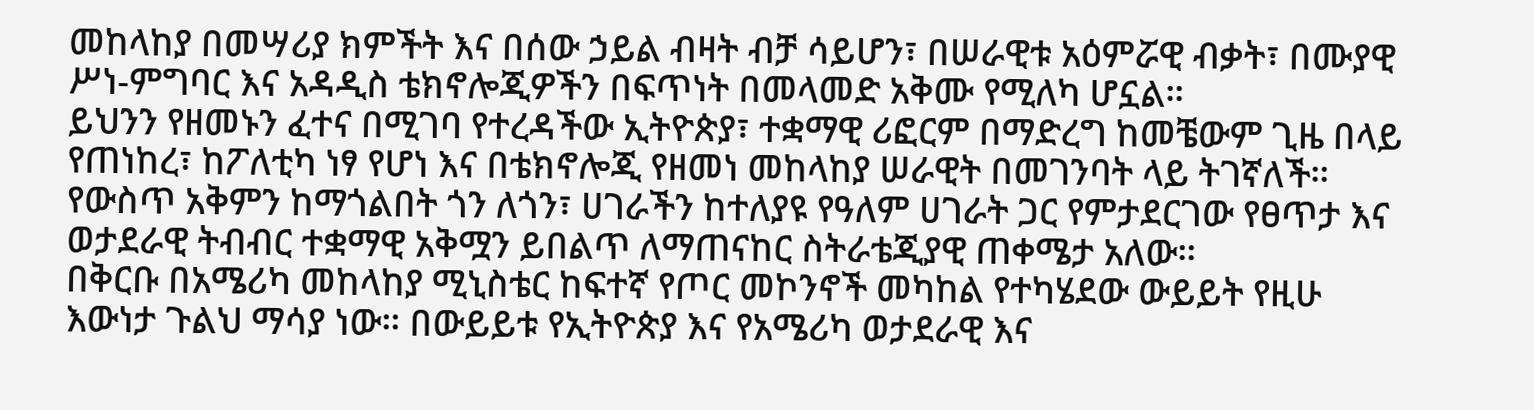መከላከያ በመሣሪያ ክምችት እና በሰው ኃይል ብዛት ብቻ ሳይሆን፣ በሠራዊቱ አዕምሯዊ ብቃት፣ በሙያዊ ሥነ-ምግባር እና አዳዲስ ቴክኖሎጂዎችን በፍጥነት በመላመድ አቅሙ የሚለካ ሆኗል።
ይህንን የዘመኑን ፈተና በሚገባ የተረዳችው ኢትዮጵያ፣ ተቋማዊ ሪፎርም በማድረግ ከመቼውም ጊዜ በላይ የጠነከረ፣ ከፖለቲካ ነፃ የሆነ እና በቴክኖሎጂ የዘመነ መከላከያ ሠራዊት በመገንባት ላይ ትገኛለች። የውስጥ አቅምን ከማጎልበት ጎን ለጎን፣ ሀገራችን ከተለያዩ የዓለም ሀገራት ጋር የምታደርገው የፀጥታ እና ወታደራዊ ትብብር ተቋማዊ አቅሟን ይበልጥ ለማጠናከር ስትራቴጂያዊ ጠቀሜታ አለው።
በቅርቡ በአሜሪካ መከላከያ ሚኒስቴር ከፍተኛ የጦር መኮንኖች መካከል የተካሄደው ውይይት የዚሁ እውነታ ጉልህ ማሳያ ነው። በውይይቱ የኢትዮጵያ እና የአሜሪካ ወታደራዊ እና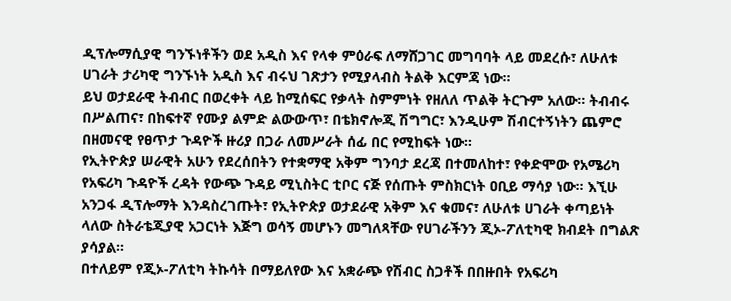ዲፕሎማሲያዊ ግንኙነቶችን ወደ አዲስ እና የላቀ ምዕራፍ ለማሸጋገር መግባባት ላይ መደረሱ፣ ለሁለቱ ሀገራት ታሪካዊ ግንኙነት አዲስ እና ብሩህ ገጽታን የሚያላብስ ትልቅ እርምጃ ነው።
ይህ ወታደራዊ ትብብር በወረቀት ላይ ከሚሰፍር የቃላት ስምምነት የዘለለ ጥልቅ ትርጉም አለው። ትብብሩ በሥልጠና፣ በከፍተኛ የሙያ ልምድ ልውውጥ፣ በቴክኖሎጂ ሽግግር፣ እንዲሁም ሽብርተኝነትን ጨምሮ በዘመናዊ የፀጥታ ጉዳዮች ዙሪያ በጋራ ለመሥራት ሰፊ በር የሚከፍት ነው።
የኢትዮጵያ ሠራዊት አሁን የደረሰበትን የተቋማዊ አቅም ግንባታ ደረጃ በተመለከተ፣ የቀድሞው የአሜሪካ የአፍሪካ ጉዳዮች ረዳት የውጭ ጉዳይ ሚኒስትር ቲቦር ናጅ የሰጡት ምስክርነት ዐቢይ ማሳያ ነው። እኚሁ አንጋፋ ዲፕሎማት እንዳስረገጡት፣ የኢትዮጵያ ወታደራዊ አቅም እና ቁመና፣ ለሁለቱ ሀገራት ቀጣይነት ላለው ስትራቴጂያዊ አጋርነት እጅግ ወሳኝ መሆኑን መግለጻቸው የሀገራችንን ጂኦ-ፖለቲካዊ ክብደት በግልጽ ያሳያል።
በተለይም የጂኦ-ፖለቲካ ትኩሳት በማይለየው እና አቋራጭ የሽብር ስጋቶች በበዙበት የአፍሪካ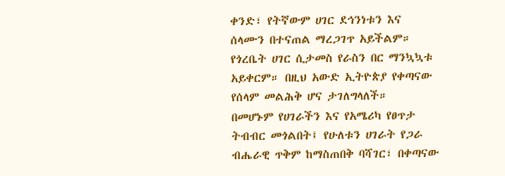ቀንድ፣ የትኛውም ሀገር ደኅንነቱን እና ሰላሙን በተናጠል ማረጋገጥ አይችልም። የጎረቤት ሀገር ሲታመስ የራስን በር ማንኳኳቱ አይቀርም። በዚህ አውድ ኢትዮጵያ የቀጣናው የሰላም መልሕቅ ሆና ታገለግላለች።
በመሆኑም የሀገራችን እና የአሜሪካ የፀጥታ ትብብር መጎልበት፤ የሁለቱን ሀገራት የጋራ ብሔራዊ ጥቅም ከማስጠበቅ ባሻገር፣ በቀጣናው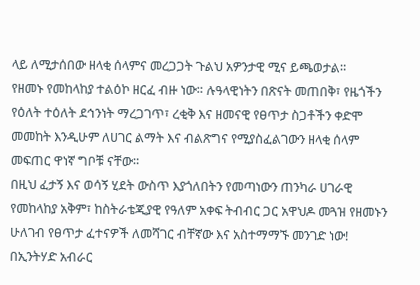ላይ ለሚታሰበው ዘላቂ ሰላምና መረጋጋት ጉልህ አዎንታዊ ሚና ይጫወታል።
የዘመኑ የመከላከያ ተልዕኮ ዘርፈ ብዙ ነው። ሉዓላዊነትን በጽናት መጠበቅ፣ የዜጎችን የዕለት ተዕለት ደኅንነት ማረጋገጥ፣ ረቂቅ እና ዘመናዊ የፀጥታ ስጋቶችን ቀድሞ መመከት እንዲሁም ለሀገር ልማት እና ብልጽግና የሚያስፈልገውን ዘላቂ ሰላም መፍጠር ዋነኛ ግቦቹ ናቸው።
በዚህ ፈታኝ እና ወሳኝ ሂደት ውስጥ እያጎለበትን የመጣነውን ጠንካራ ሀገራዊ የመከላከያ አቅም፣ ከስትራቴጂያዊ የዓለም አቀፍ ትብብር ጋር አዋህዶ መጓዝ የዘመኑን ሁለገብ የፀጥታ ፈተናዎች ለመሻገር ብቸኛው እና አስተማማኙ መንገድ ነው!
በኢንትሃድ አብራር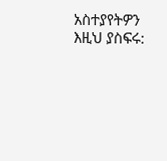አስተያየትዎን እዚህ ያስፍሩ: